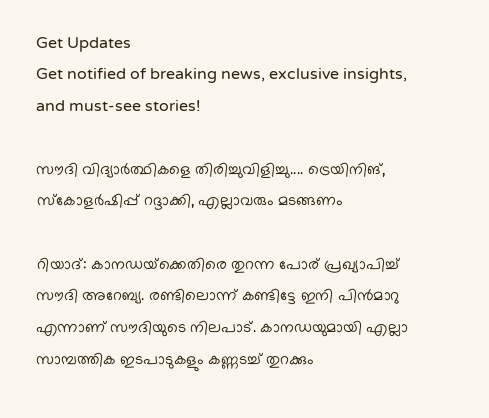Get Updates
Get notified of breaking news, exclusive insights, and must-see stories!

സൗദി വിദ്യാര്‍ത്ഥികളെ തിരിച്ചുവിളിച്ചു.... ട്രെയിനിങ്, സ്‌കോളര്‍ഷിപ്പ് റദ്ദാക്കി, എല്ലാവരും മടങ്ങണം

റിയാദ്: കാനഡയ്‌ക്കെതിരെ തുറന്ന പോര് പ്രഖ്യാപിച്ച് സൗദി അറേബ്യ. രണ്ടിലൊന്ന് കണ്ടിട്ടേ ഇനി പിന്‍മാറു എന്നാണ് സൗദിയുടെ നിലപാട്. കാനഡയുമായി എല്ലാ സാമ്പത്തിക ഇടപാടുകളും കണ്ണടച്ച് തുറക്കും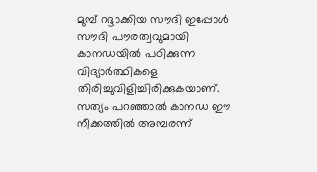മുമ്പ് റദ്ദാക്കിയ സൗദി ഇപ്പോള്‍ സൗദി പൗരത്വവുമായി കാനഡയില്‍ പഠിക്കുന്ന വിദ്യാര്‍ത്ഥികളെ തിരിച്ചുവിളിച്ചിരിക്കുകയാണ്. സത്യം പറഞ്ഞാല്‍ കാനഡ ഈ നീക്കത്തില്‍ അമ്പരന്ന്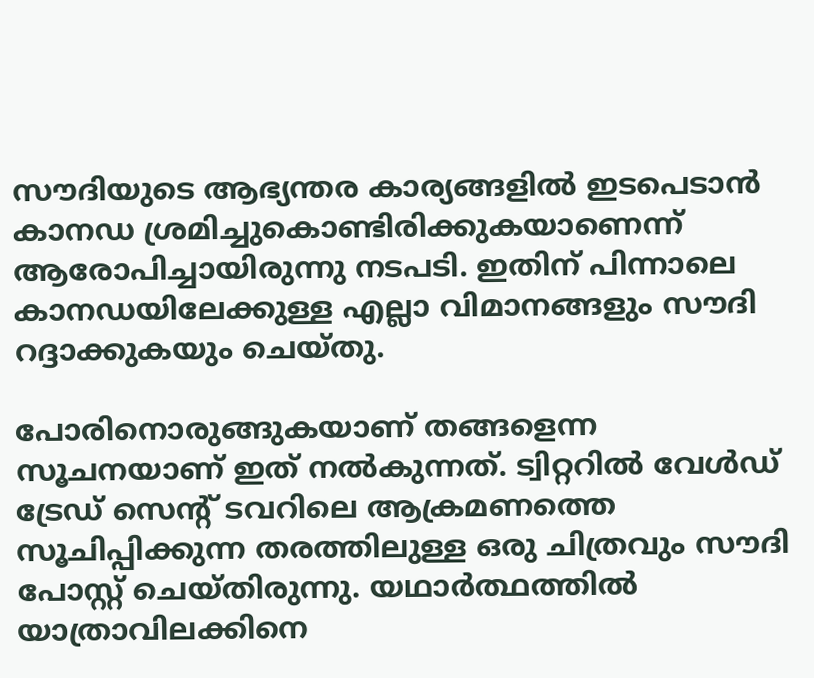സൗദിയുടെ ആഭ്യന്തര കാര്യങ്ങളില്‍ ഇടപെടാന്‍ കാനഡ ശ്രമിച്ചുകൊണ്ടിരിക്കുകയാണെന്ന് ആരോപിച്ചായിരുന്നു നടപടി. ഇതിന് പിന്നാലെ കാനഡയിലേക്കുള്ള എല്ലാ വിമാനങ്ങളും സൗദി റദ്ദാക്കുകയും ചെയ്തു.

പോരിനൊരുങ്ങുകയാണ് തങ്ങളെന്ന സൂചനയാണ് ഇത് നല്‍കുന്നത്. ട്വിറ്ററില്‍ വേള്‍ഡ് ട്രേഡ് സെന്റ് ടവറിലെ ആക്രമണത്തെ സൂചിപ്പിക്കുന്ന തരത്തിലുള്ള ഒരു ചിത്രവും സൗദി പോസ്റ്റ് ചെയ്തിരുന്നു. യഥാര്‍ത്ഥത്തില്‍ യാത്രാവിലക്കിനെ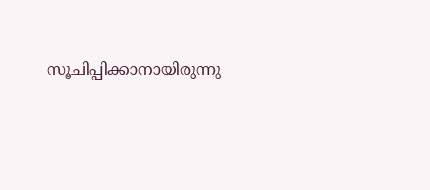സൂചിപ്പിക്കാനായിരുന്നു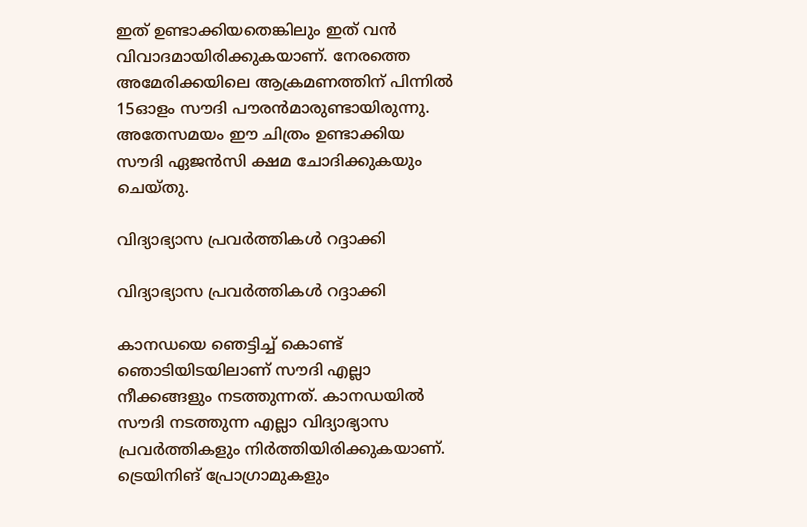ഇത് ഉണ്ടാക്കിയതെങ്കിലും ഇത് വന്‍ വിവാദമായിരിക്കുകയാണ്. നേരത്തെ അമേരിക്കയിലെ ആക്രമണത്തിന് പിന്നില്‍ 15ഓളം സൗദി പൗരന്‍മാരുണ്ടായിരുന്നു. അതേസമയം ഈ ചിത്രം ഉണ്ടാക്കിയ സൗദി ഏജന്‍സി ക്ഷമ ചോദിക്കുകയും ചെയ്തു.

വിദ്യാഭ്യാസ പ്രവര്‍ത്തികള്‍ റദ്ദാക്കി

വിദ്യാഭ്യാസ പ്രവര്‍ത്തികള്‍ റദ്ദാക്കി

കാനഡയെ ഞെട്ടിച്ച് കൊണ്ട് ഞൊടിയിടയിലാണ് സൗദി എല്ലാ നീക്കങ്ങളും നടത്തുന്നത്. കാനഡയില്‍ സൗദി നടത്തുന്ന എല്ലാ വിദ്യാഭ്യാസ പ്രവര്‍ത്തികളും നിര്‍ത്തിയിരിക്കുകയാണ്. ട്രെയിനിങ് പ്രോഗ്രാമുകളും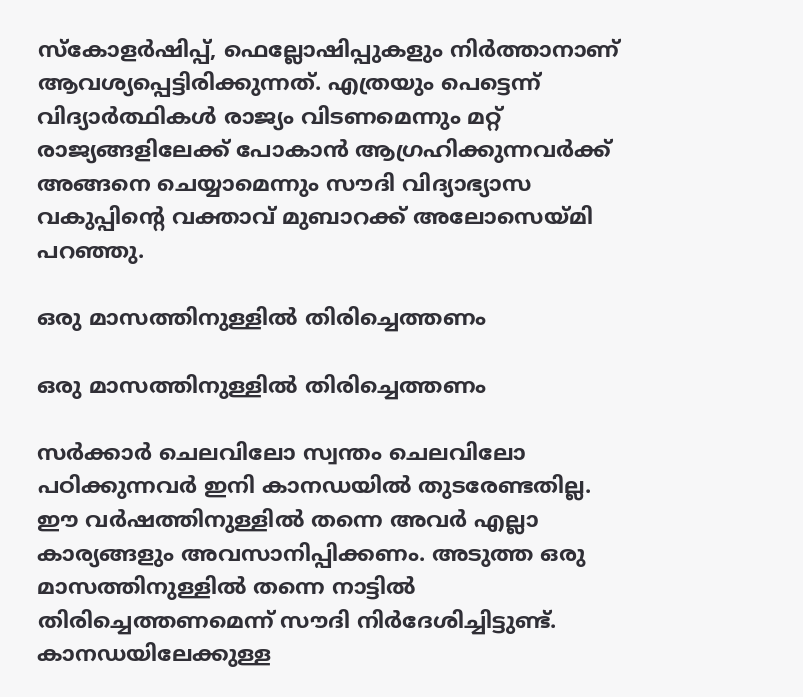സ്‌കോളര്‍ഷിപ്പ്, ഫെല്ലോഷിപ്പുകളും നിര്‍ത്താനാണ് ആവശ്യപ്പെട്ടിരിക്കുന്നത്. എത്രയും പെട്ടെന്ന് വിദ്യാര്‍ത്ഥികള്‍ രാജ്യം വിടണമെന്നും മറ്റ് രാജ്യങ്ങളിലേക്ക് പോകാന്‍ ആഗ്രഹിക്കുന്നവര്‍ക്ക് അങ്ങനെ ചെയ്യാമെന്നും സൗദി വിദ്യാഭ്യാസ വകുപ്പിന്റെ വക്താവ് മുബാറക്ക് അലോസെയ്മി പറഞ്ഞു.

ഒരു മാസത്തിനുള്ളില്‍ തിരിച്ചെത്തണം

ഒരു മാസത്തിനുള്ളില്‍ തിരിച്ചെത്തണം

സര്‍ക്കാര്‍ ചെലവിലോ സ്വന്തം ചെലവിലോ പഠിക്കുന്നവര്‍ ഇനി കാനഡയില്‍ തുടരേണ്ടതില്ല. ഈ വര്‍ഷത്തിനുള്ളില്‍ തന്നെ അവര്‍ എല്ലാ കാര്യങ്ങളും അവസാനിപ്പിക്കണം. അടുത്ത ഒരു മാസത്തിനുള്ളില്‍ തന്നെ നാട്ടില്‍ തിരിച്ചെത്തണമെന്ന് സൗദി നിര്‍ദേശിച്ചിട്ടുണ്ട്. കാനഡയിലേക്കുള്ള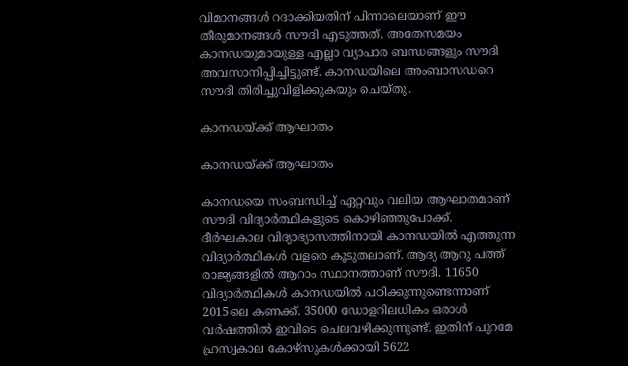വിമാനങ്ങള്‍ റദാക്കിയതിന് പിന്നാലെയാണ് ഈ തീരുമാനങ്ങള്‍ സൗദി എടുത്തത്. അതേസമയം കാനഡയുമായുള്ള എല്ലാ വ്യാപാര ബന്ധങ്ങളും സൗദി അവസാനിപ്പിച്ചിട്ടുണ്ട്. കാനഡയിലെ അംബാസഡറെ സൗദി തിരിച്ചുവിളിക്കുകയും ചെയ്തു.

കാനഡയ്ക്ക് ആഘാതം

കാനഡയ്ക്ക് ആഘാതം

കാനഡയെ സംബന്ധിച്ച് ഏറ്റവും വലിയ ആഘാതമാണ് സൗദി വിദ്യാര്‍ത്ഥികളുടെ കൊഴിഞ്ഞുപോക്ക്. ദീര്‍ഘകാല വിദ്യാഭ്യാസത്തിനായി കാനഡയില്‍ എത്തുന്ന വിദ്യാര്‍ത്ഥികള്‍ വളരെ കൂടുതലാണ്. ആദ്യ ആറു പത്ത് രാജ്യങ്ങളില്‍ ആറാം സ്ഥാനത്താണ് സൗദി. 11650 വിദ്യാര്‍ത്ഥികള്‍ കാനഡയില്‍ പഠിക്കുന്നുണ്ടെന്നാണ് 2015ലെ കണക്ക്. 35000 ഡോളറിലധികം ഒരാള്‍ വര്‍ഷത്തില്‍ ഇവിടെ ചെലവഴിക്കുന്നുണ്ട്. ഇതിന് പുറമേ ഹ്രസ്വകാല കോഴ്‌സുകള്‍ക്കായി 5622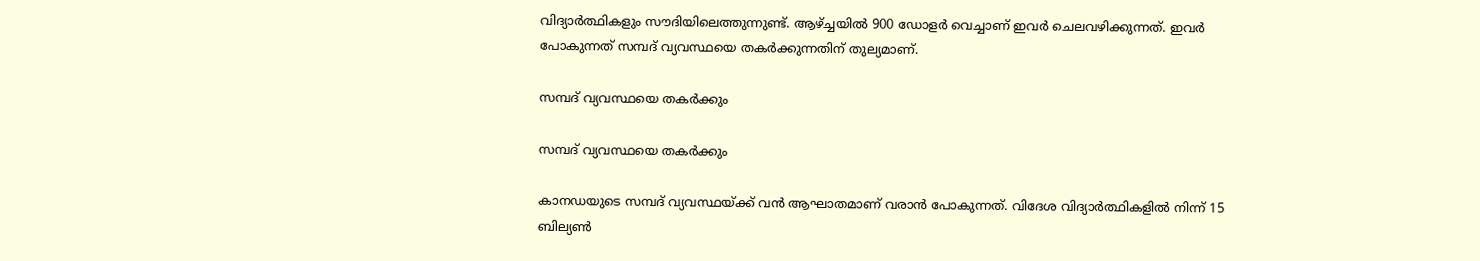വിദ്യാര്‍ത്ഥികളും സൗദിയിലെത്തുന്നുണ്ട്. ആഴ്ച്ചയില്‍ 900 ഡോളര്‍ വെച്ചാണ് ഇവര്‍ ചെലവഴിക്കുന്നത്. ഇവര്‍ പോകുന്നത് സമ്പദ് വ്യവസ്ഥയെ തകര്‍ക്കുന്നതിന് തുല്യമാണ്.

സമ്പദ് വ്യവസ്ഥയെ തകര്‍ക്കും

സമ്പദ് വ്യവസ്ഥയെ തകര്‍ക്കും

കാനഡയുടെ സമ്പദ് വ്യവസ്ഥയ്ക്ക് വന്‍ ആഘാതമാണ് വരാന്‍ പോകുന്നത്. വിദേശ വിദ്യാര്‍ത്ഥികളില്‍ നിന്ന് 15 ബില്യണ്‍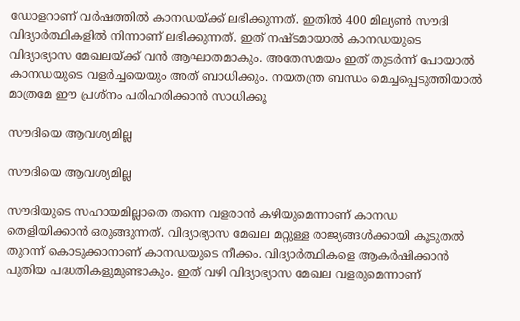ഡോളറാണ് വര്‍ഷത്തില്‍ കാനഡയ്ക്ക് ലഭിക്കുന്നത്. ഇതില്‍ 400 മില്യണ്‍ സൗദി വിദ്യാര്‍ത്ഥികളില്‍ നിന്നാണ് ലഭിക്കുന്നത്. ഇത് നഷ്ടമായാല്‍ കാനഡയുടെ വിദ്യാഭ്യാസ മേഖലയ്ക്ക് വന്‍ ആഘാതമാകും. അതേസമയം ഇത് തുടര്‍ന്ന് പോയാല്‍ കാനഡയുടെ വളര്‍ച്ചയെയും അത് ബാധിക്കും. നയതന്ത്ര ബന്ധം മെച്ചപ്പെടുത്തിയാല്‍ മാത്രമേ ഈ പ്രശ്‌നം പരിഹരിക്കാന്‍ സാധിക്കൂ

സൗദിയെ ആവശ്യമില്ല

സൗദിയെ ആവശ്യമില്ല

സൗദിയുടെ സഹായമില്ലാതെ തന്നെ വളരാന്‍ കഴിയുമെന്നാണ് കാനഡ തെളിയിക്കാന്‍ ഒരുങ്ങുന്നത്. വിദ്യാഭ്യാസ മേഖല മറ്റുള്ള രാജ്യങ്ങള്‍ക്കായി കൂടുതല്‍ തുറന്ന് കൊടുക്കാനാണ് കാനഡയുടെ നീക്കം. വിദ്യാര്‍ത്ഥികളെ ആകര്‍ഷിക്കാന്‍ പുതിയ പദ്ധതികളുമുണ്ടാകും. ഇത് വഴി വിദ്യാഭ്യാസ മേഖല വളരുമെന്നാണ്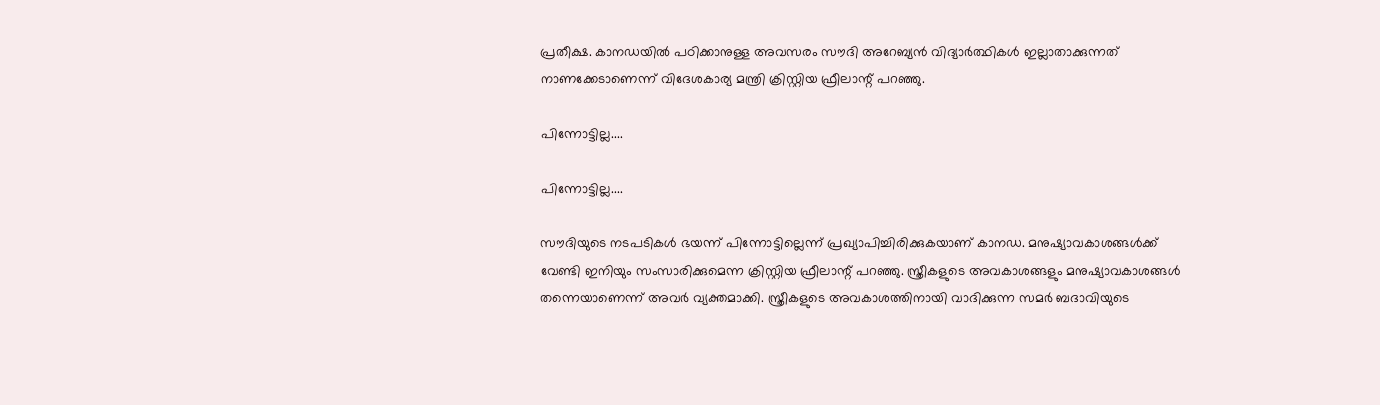പ്രതീക്ഷ. കാനഡയില്‍ പഠിക്കാനുള്ള അവസരം സൗദി അറേബ്യന്‍ വിദ്യാര്‍ത്ഥികള്‍ ഇല്ലാതാക്കുന്നത് നാണക്കേടാണെന്ന് വിദേശകാര്യ മന്ത്രി ക്രിസ്റ്റിയ ഫ്രീലാന്റ് പറഞ്ഞു.

പിന്നോട്ടില്ല....

പിന്നോട്ടില്ല....

സൗദിയുടെ നടപടികള്‍ ഭയന്ന് പിന്നോട്ടില്ലെന്ന് പ്രഖ്യാപിച്ചിരിക്കുകയാണ് കാനഡ. മനുഷ്യാവകാശങ്ങള്‍ക്ക് വേണ്ടി ഇനിയും സംസാരിക്കുമെന്ന ക്രിസ്റ്റിയ ഫ്രീലാന്റ് പറഞ്ഞു. സ്ത്രീകളുടെ അവകാശങ്ങളും മനുഷ്യാവകാശങ്ങള്‍ തന്നെയാണെന്ന് അവര്‍ വ്യക്തമാക്കി. സ്ത്രീകളുടെ അവകാശത്തിനായി വാദിക്കുന്ന സമര്‍ ബദാവിയുടെ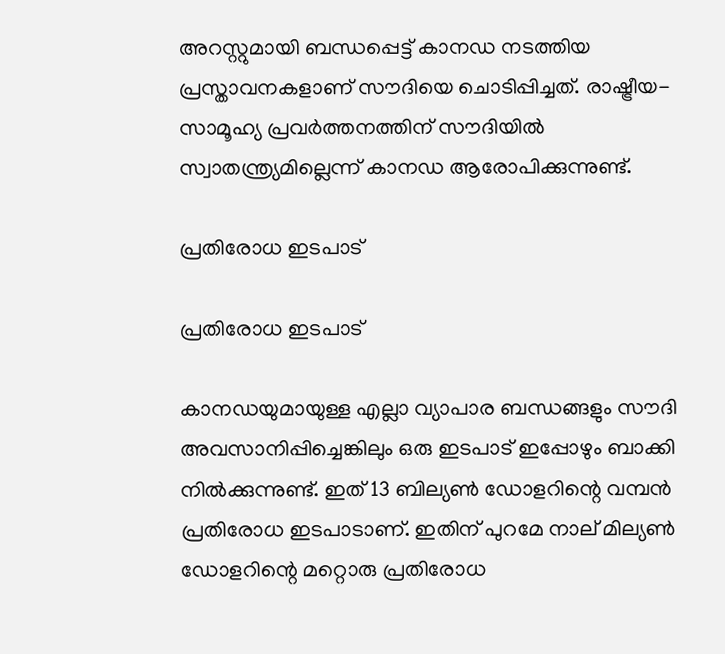അറസ്റ്റുമായി ബന്ധപ്പെട്ട് കാനഡ നടത്തിയ പ്രസ്താവനകളാണ് സൗദിയെ ചൊടിപ്പിച്ചത്. രാഷ്ട്രീയ-സാമൂഹ്യ പ്രവര്‍ത്തനത്തിന് സൗദിയില്‍ സ്വാതന്ത്ര്യമില്ലെന്ന് കാനഡ ആരോപിക്കുന്നുണ്ട്.

പ്രതിരോധ ഇടപാട്

പ്രതിരോധ ഇടപാട്

കാനഡയുമായുള്ള എല്ലാ വ്യാപാര ബന്ധങ്ങളും സൗദി അവസാനിപ്പിച്ചെങ്കിലും ഒരു ഇടപാട് ഇപ്പോഴും ബാക്കി നില്‍ക്കുന്നുണ്ട്. ഇത് 13 ബില്യണ്‍ ഡോളറിന്റെ വമ്പന്‍ പ്രതിരോധ ഇടപാടാണ്. ഇതിന് പുറമേ നാല് മില്യണ്‍ ഡോളറിന്റെ മറ്റൊരു പ്രതിരോധ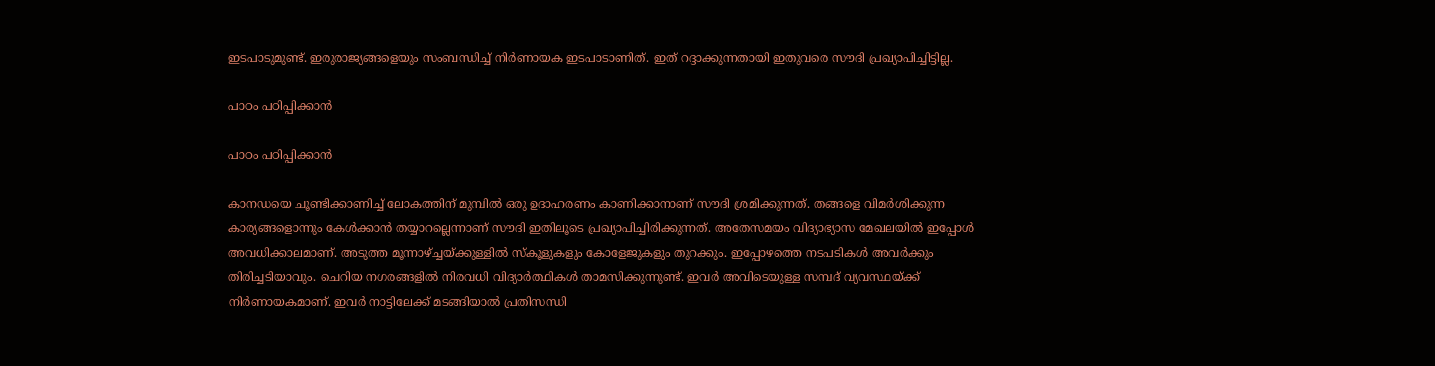ഇടപാടുമുണ്ട്. ഇരുരാജ്യങ്ങളെയും സംബന്ധിച്ച് നിര്‍ണായക ഇടപാടാണിത്. ഇത് റദ്ദാക്കുന്നതായി ഇതുവരെ സൗദി പ്രഖ്യാപിച്ചിട്ടില്ല.

പാഠം പഠിപ്പിക്കാന്‍

പാഠം പഠിപ്പിക്കാന്‍

കാനഡയെ ചൂണ്ടിക്കാണിച്ച് ലോകത്തിന് മുമ്പില്‍ ഒരു ഉദാഹരണം കാണിക്കാനാണ് സൗദി ശ്രമിക്കുന്നത്. തങ്ങളെ വിമര്‍ശിക്കുന്ന കാര്യങ്ങളൊന്നും കേള്‍ക്കാന്‍ തയ്യാറല്ലെന്നാണ് സൗദി ഇതിലൂടെ പ്രഖ്യാപിച്ചിരിക്കുന്നത്. അതേസമയം വിദ്യാഭ്യാസ മേഖലയില്‍ ഇപ്പോള്‍ അവധിക്കാലമാണ്. അടുത്ത മൂന്നാഴ്ച്ചയ്ക്കുള്ളില്‍ സ്‌കൂളുകളും കോളേജുകളും തുറക്കും. ഇപ്പോഴത്തെ നടപടികള്‍ അവര്‍ക്കും തിരിച്ചടിയാവും. ചെറിയ നഗരങ്ങളില്‍ നിരവധി വിദ്യാര്‍ത്ഥികള്‍ താമസിക്കുന്നുണ്ട്. ഇവര്‍ അവിടെയുള്ള സമ്പദ് വ്യവസ്ഥയ്ക്ക് നിര്‍ണായകമാണ്. ഇവര്‍ നാട്ടിലേക്ക് മടങ്ങിയാല്‍ പ്രതിസന്ധി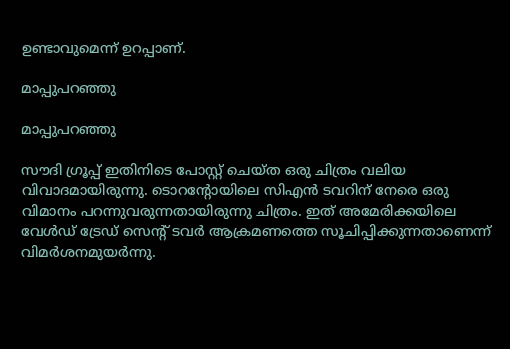ഉണ്ടാവുമെന്ന് ഉറപ്പാണ്.

മാപ്പുപറഞ്ഞു

മാപ്പുപറഞ്ഞു

സൗദി ഗ്രൂപ്പ് ഇതിനിടെ പോസ്റ്റ് ചെയ്ത ഒരു ചിത്രം വലിയ വിവാദമായിരുന്നു. ടൊറന്റോയിലെ സിഎന്‍ ടവറിന് നേരെ ഒരു വിമാനം പറന്നുവരുന്നതായിരുന്നു ചിത്രം. ഇത് അമേരിക്കയിലെ വേള്‍ഡ് ട്രേഡ് സെന്റ് ടവര്‍ ആക്രമണത്തെ സൂചിപ്പിക്കുന്നതാണെന്ന് വിമര്‍ശനമുയര്‍ന്നു.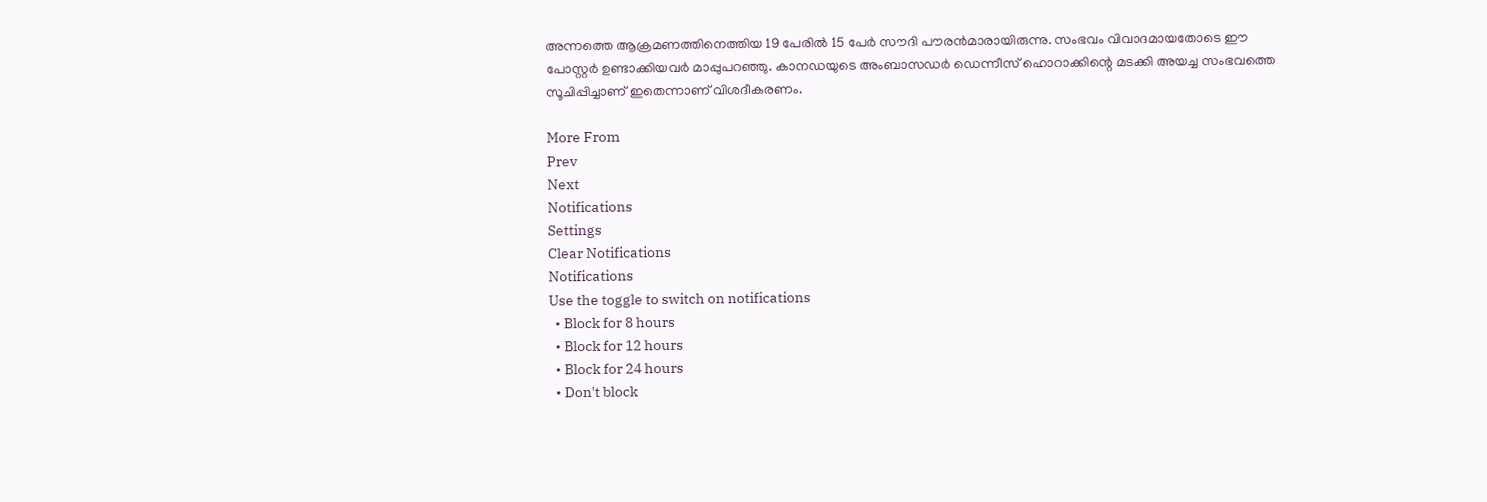അന്നത്തെ ആക്രമണത്തിനെത്തിയ 19 പേരില്‍ 15 പേര്‍ സൗദി പൗരന്‍മാരായിരുന്നു. സംഭവം വിവാദമായതോടെ ഈ പോസ്റ്റര്‍ ഉണ്ടാക്കിയവര്‍ മാപ്പുപറഞ്ഞു. കാനഡയുടെ അംബാസഡര്‍ ഡെന്നീസ് ഹൊറാക്കിന്റെ മടക്കി അയച്ച സംഭവത്തെ സൂചിപ്പിച്ചാണ് ഇതെന്നാണ് വിശദീകരണം.

More From
Prev
Next
Notifications
Settings
Clear Notifications
Notifications
Use the toggle to switch on notifications
  • Block for 8 hours
  • Block for 12 hours
  • Block for 24 hours
  • Don't block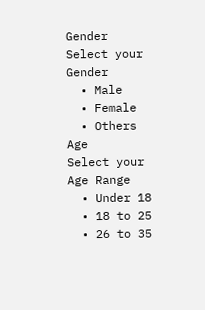Gender
Select your Gender
  • Male
  • Female
  • Others
Age
Select your Age Range
  • Under 18
  • 18 to 25
  • 26 to 35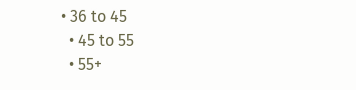• 36 to 45
  • 45 to 55
  • 55+